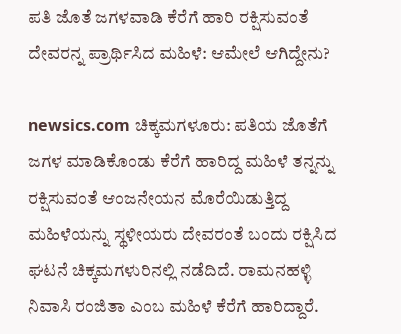ಪತಿ ಜೊತೆ ಜಗಳವಾಡಿ ಕೆರೆಗೆ ಹಾರಿ ರಕ್ಷಿಸುವಂತೆ ದೇವರನ್ನ ಪ್ರಾರ್ಥಿಸಿದ ಮಹಿಳೆ: ಆಮೇಲೆ ಆಗಿದ್ದೇನು?

newsics.com ಚಿಕ್ಕಮಗಳೂರು: ಪತಿಯ ಜೊತೆಗೆ ಜಗಳ ಮಾಡಿಕೊಂಡು ಕೆರೆಗೆ ಹಾರಿದ್ದ ಮಹಿಳೆ ತನ್ನನ್ನು ರಕ್ಷಿಸುವಂತೆ ಆಂಜನೇಯನ ಮೊರೆಯಿಡುತ್ತಿದ್ದ ಮಹಿಳೆಯನ್ನು ಸ್ಥಳೀಯರು ದೇವರಂತೆ ಬಂದು ರಕ್ಷಿಸಿದ ಘಟನೆ ಚಿಕ್ಕಮಗಳುರಿನಲ್ಲಿ ನಡೆದಿದೆ. ರಾಮನಹಳ್ಳಿ ನಿವಾಸಿ ರಂಜಿತಾ ಎಂಬ ಮಹಿಳೆ ಕೆರೆಗೆ ಹಾರಿದ್ದಾರೆ.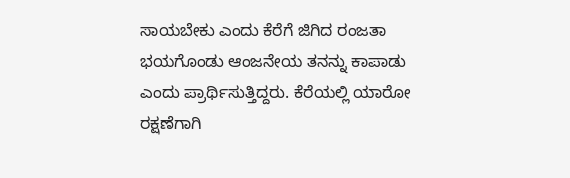ಸಾಯಬೇಕು ಎಂದು ಕೆರೆಗೆ ಜಿಗಿದ ರಂಜತಾ ಭಯಗೊಂಡು ಆಂಜನೇಯ ತನನ್ನು ಕಾಪಾಡು ಎಂದು ಪ್ರಾರ್ಥಿಸುತ್ತಿದ್ದರು. ಕೆರೆಯಲ್ಲಿ ಯಾರೋ ರಕ್ಷಣೆಗಾಗಿ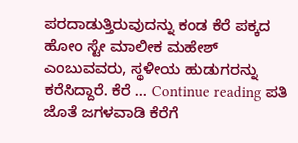ಪರದಾಡುತ್ತಿರುವುದನ್ನು ಕಂಡ ಕೆರೆ ಪಕ್ಕದ ಹೋಂ ಸ್ಟೇ ಮಾಲೀಕ ಮಹೇಶ್ ಎಂಬುವವರು, ಸ್ಥಳೀಯ ಹುಡುಗರನ್ನು ಕರೆಸಿದ್ದಾರೆ. ಕೆರೆ … Continue reading ಪತಿ ಜೊತೆ ಜಗಳವಾಡಿ ಕೆರೆಗೆ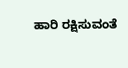ಹಾರಿ ರಕ್ಷಿಸುವಂತೆ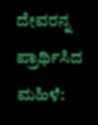ದೇವರನ್ನ ಪ್ರಾರ್ಥಿಸಿದ ಮಹಿಳೆ: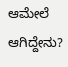ಆಮೇಲೆ ಆಗಿದ್ದೇನು?